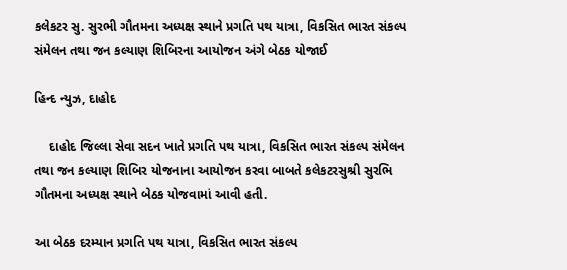કલેકટર સુ. સુરભી ગૌતમના અધ્યક્ષ સ્થાને પ્રગતિ પથ યાત્રા, વિકસિત ભારત સંકલ્પ સંમેલન તથા જન કલ્યાણ શિબિરના આયોજન અંગે બેઠક યોજાઈ

હિન્દ ન્યુઝ, દાહોદ

    દાહોદ જિલ્લા સેવા સદન ખાતે પ્રગતિ પથ યાત્રા, વિકસિત ભારત સંકલ્પ સંમેલન તથા જન કલ્યાણ શિબિર યોજનાના આયોજન કરવા બાબતે કલેકટરસુશ્રી સુરભિ ગૌતમના અધ્યક્ષ સ્થાને બેઠક યોજવામાં આવી હતી.

આ બેઠક દરમ્યાન પ્રગતિ પથ યાત્રા, વિકસિત ભારત સંકલ્પ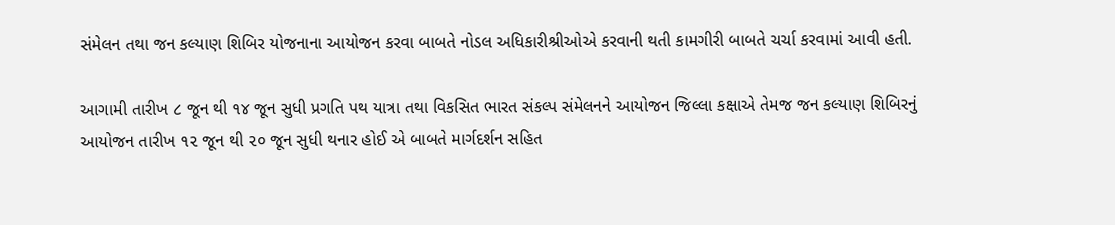સંમેલન તથા જન કલ્યાણ શિબિર યોજનાના આયોજન કરવા બાબતે નોડલ અધિકારીશ્રીઓએ કરવાની થતી કામગીરી બાબતે ચર્ચા કરવામાં આવી હતી.

આગામી તારીખ ૮ જૂન થી ૧૪ જૂન સુધી પ્રગતિ પથ યાત્રા તથા વિકસિત ભારત સંકલ્પ સંમેલનને આયોજન જિલ્લા કક્ષાએ તેમજ જન કલ્યાણ શિબિરનું આયોજન તારીખ ૧૨ જૂન થી ૨૦ જૂન સુધી થનાર હોઈ એ બાબતે માર્ગદર્શન સહિત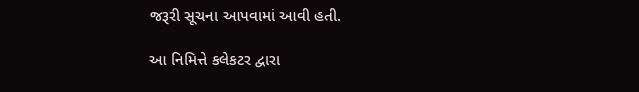જરૂરી સૂચના આપવામાં આવી હતી.

આ નિમિત્તે કલેકટર દ્વારા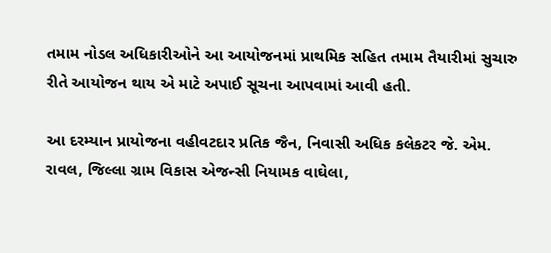તમામ નોડલ અધિકારીઓને આ આયોજનમાં પ્રાથમિક સહિત તમામ તૈયારીમાં સુચારુ રીતે આયોજન થાય એ માટે અપાઈ સૂચના આપવામાં આવી હતી.

આ દરમ્યાન પ્રાયોજના વહીવટદાર પ્રતિક જૈન, નિવાસી અધિક કલેકટર જે. એમ. રાવલ, જિલ્લા ગ્રામ વિકાસ એજન્સી નિયામક વાઘેલા,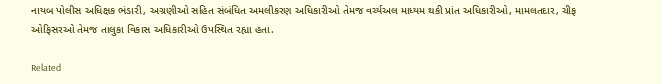નાયબ પોલીસ અધિક્ષક ભંડારી, અગ્રણીઓ સહિત સંબંધિત અમલીકરણ અધિકારીઓ તેમજ વર્ચ્યઅલ માધ્યમ થકી પ્રાંત અધિકારીઓ, મામલતદાર, ચીફ ઓફિસરઓ તેમજ તાલુકા વિકાસ અધિકારીઓ ઉપસ્થિત રહ્યા હતા.

Related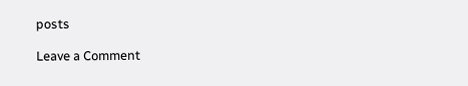posts

Leave a Comment